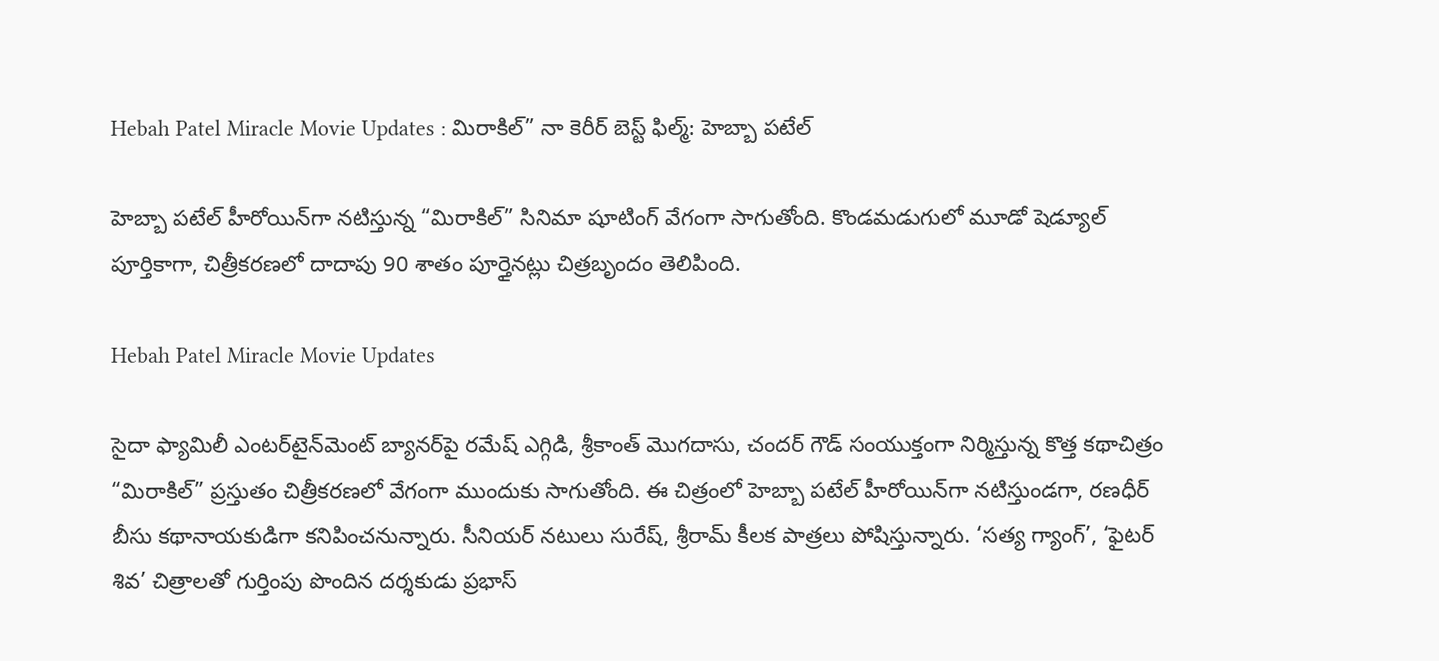Hebah Patel Miracle Movie Updates : మిరాకిల్” నా కెరీర్ బెస్ట్ ఫిల్మ్: హెబ్బా పటేల్

హెబ్బా పటేల్ హీరోయిన్‌గా నటిస్తున్న “మిరాకిల్” సినిమా షూటింగ్ వేగంగా సాగుతోంది. కొండమడుగులో మూడో షెడ్యూల్ పూర్తికాగా, చిత్రీకరణలో దాదాపు 90 శాతం పూర్తైనట్లు చిత్రబృందం తెలిపింది.

Hebah Patel Miracle Movie Updates

సైదా ఫ్యామిలీ ఎంటర్‌టైన్‌మెంట్ బ్యానర్‌పై రమేష్ ఎగ్గిడి, శ్రీకాంత్ మొగదాసు, చందర్ గౌడ్ సంయుక్తంగా నిర్మిస్తున్న కొత్త కథాచిత్రం “మిరాకిల్” ప్రస్తుతం చిత్రీకరణలో వేగంగా ముందుకు సాగుతోంది. ఈ చిత్రంలో హెబ్బా పటేల్ హీరోయిన్‌గా నటిస్తుండగా, రణధీర్ బీసు కథానాయకుడిగా కనిపించనున్నారు. సీనియర్ నటులు సురేష్, శ్రీరామ్ కీలక పాత్రలు పోషిస్తున్నారు. ‘సత్య గ్యాంగ్’, ‘ఫైటర్ శివ’ చిత్రాలతో గుర్తింపు పొందిన దర్శకుడు ప్రభాస్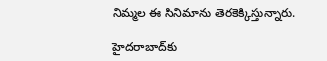నిమ్మల ఈ సినిమాను తెరకెక్కిస్తున్నారు.

హైదరాబాద్‌కు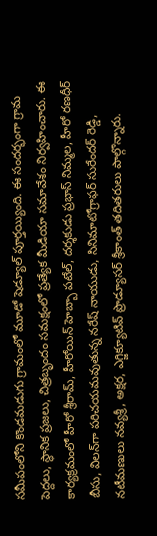సమీపంలోని కొండమడుగు గ్రామంలో మూడో షెడ్యూల్ పూర్తయ్యింది. ఈ సందర్భంగా గ్రామ పెద్దలు, స్థానిక ప్రజలు, చిత్రబృందం సమక్షంలో ప్రత్యేక మీడియా సమావేశం నిర్వహించారు. ఈ కార్యక్రమంలో హీరో శ్రీరామ్, హీరోయిన్ హెబ్బా పటేల్, దర్శకుడు ప్రభాస్ నిమ్మల, హీరో రణధీర్ బీసు, విలన్‌గా పరిచయమవుతున్న నరేష్ నాయుడు, సినిమాటోగ్రాఫర్ సురేందర్ రెడ్డి, నటీమణులు నవ్యశ్రీ, అక్షర, ఎగ్జిక్యూటివ్ ప్రొడ్యూసర్ శ్రీకాంత్ తదితరులు పాల్గొన్నారు.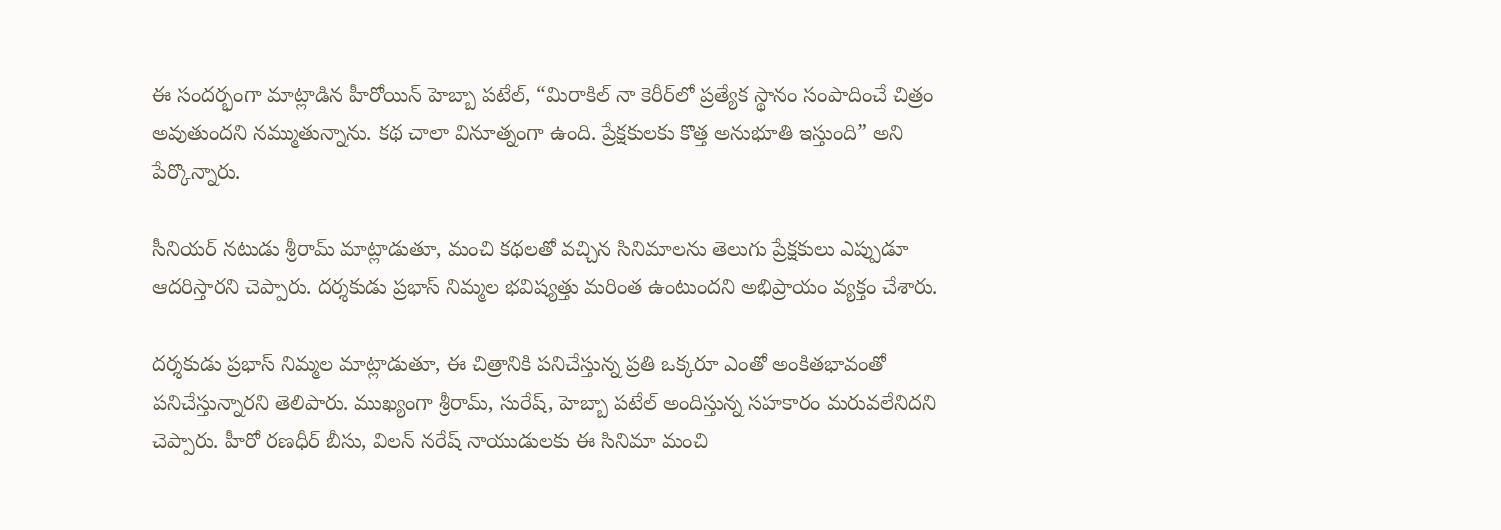ఈ సందర్భంగా మాట్లాడిన హీరోయిన్ హెబ్బా పటేల్, “మిరాకిల్ నా కెరీర్‌లో ప్రత్యేక స్థానం సంపాదించే చిత్రం అవుతుందని నమ్ముతున్నాను. కథ చాలా వినూత్నంగా ఉంది. ప్రేక్షకులకు కొత్త అనుభూతి ఇస్తుంది” అని పేర్కొన్నారు.

సీనియర్ నటుడు శ్రీరామ్ మాట్లాడుతూ, మంచి కథలతో వచ్చిన సినిమాలను తెలుగు ప్రేక్షకులు ఎప్పుడూ ఆదరిస్తారని చెప్పారు. దర్శకుడు ప్రభాస్ నిమ్మల భవిష్యత్తు మరింత ఉంటుందని అభిప్రాయం వ్యక్తం చేశారు.

దర్శకుడు ప్రభాస్ నిమ్మల మాట్లాడుతూ, ఈ చిత్రానికి పనిచేస్తున్న ప్రతి ఒక్కరూ ఎంతో అంకితభావంతో పనిచేస్తున్నారని తెలిపారు. ముఖ్యంగా శ్రీరామ్, సురేష్, హెబ్బా పటేల్ అందిస్తున్న సహకారం మరువలేనిదని చెప్పారు. హీరో రణధీర్ బీసు, విలన్ నరేష్ నాయుడులకు ఈ సినిమా మంచి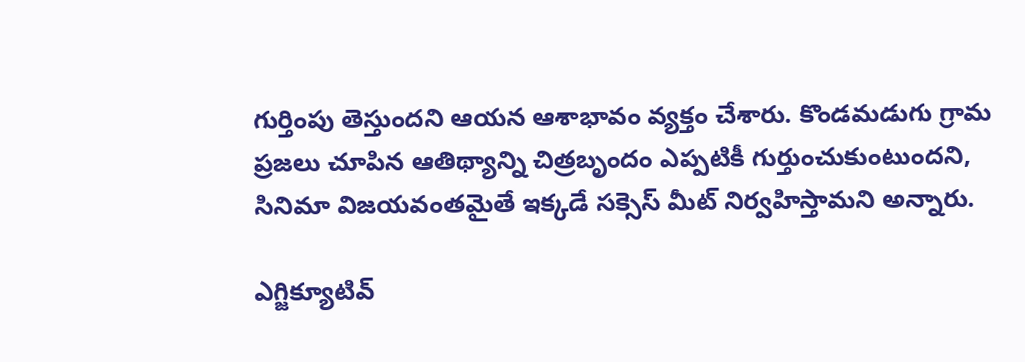గుర్తింపు తెస్తుందని ఆయన ఆశాభావం వ్యక్తం చేశారు. కొండమడుగు గ్రామ ప్రజలు చూపిన ఆతిథ్యాన్ని చిత్రబృందం ఎప్పటికీ గుర్తుంచుకుంటుందని, సినిమా విజయవంతమైతే ఇక్కడే సక్సెస్ మీట్ నిర్వహిస్తామని అన్నారు.

ఎగ్జిక్యూటివ్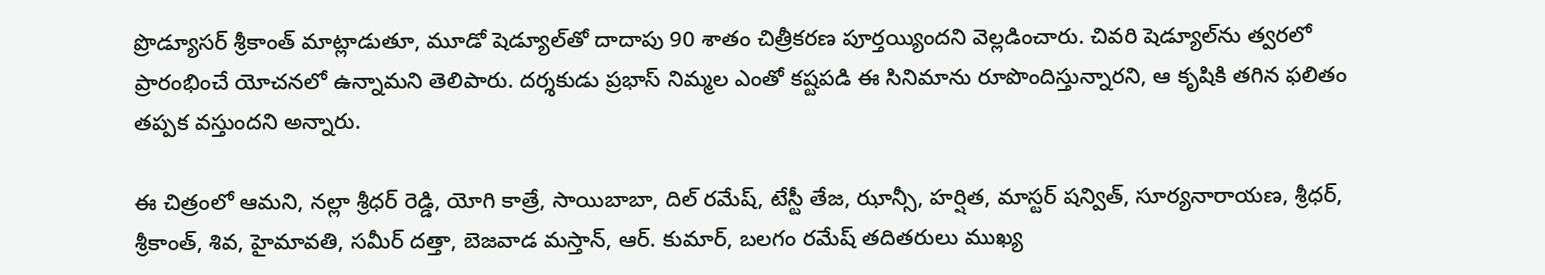ప్రొడ్యూసర్ శ్రీకాంత్ మాట్లాడుతూ, మూడో షెడ్యూల్‌తో దాదాపు 90 శాతం చిత్రీకరణ పూర్తయ్యిందని వెల్లడించారు. చివరి షెడ్యూల్‌ను త్వరలో ప్రారంభించే యోచనలో ఉన్నామని తెలిపారు. దర్శకుడు ప్రభాస్ నిమ్మల ఎంతో కష్టపడి ఈ సినిమాను రూపొందిస్తున్నారని, ఆ కృషికి తగిన ఫలితం తప్పక వస్తుందని అన్నారు.

ఈ చిత్రంలో ఆమని, నల్లా శ్రీధర్ రెడ్డి, యోగి కాత్రే, సాయిబాబా, దిల్ రమేష్, టేస్టీ తేజ, ఝాన్సీ, హర్షిత, మాస్టర్ షన్విత్, సూర్యనారాయణ, శ్రీధర్, శ్రీకాంత్, శివ, హైమావతి, సమీర్ దత్తా, బెజవాడ మస్తాన్, ఆర్. కుమార్, బలగం రమేష్ తదితరులు ముఖ్య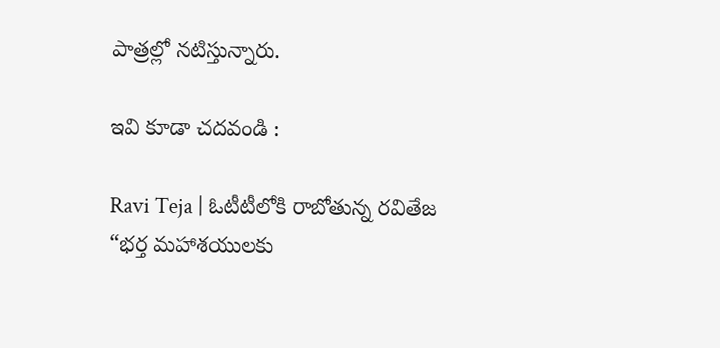పాత్రల్లో నటిస్తున్నారు.

ఇవి కూడా చదవండి :

Ravi Teja | ఓటీటీలోకి రాబోతున్న రవితేజ “భర్త మహాశయులకు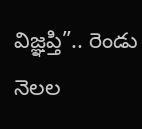విజ్ఞప్తి”.. రెండు నెలల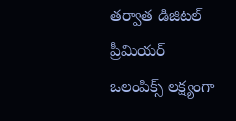తర్వాత డిజిటల్ ప్రీమియర్
ఒలంపిక్స్ లక్ష్యంగా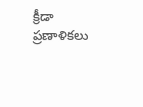క్రీడా ప్రణాళికలు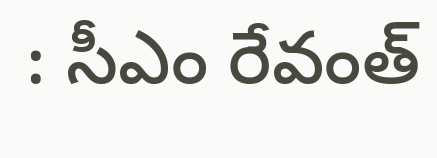: సీఎం రేవంత్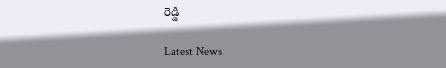రెడ్డి

Latest News